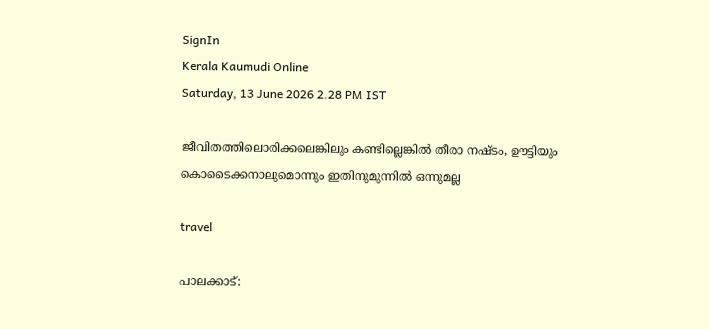SignIn
Kerala Kaumudi Online
Saturday, 13 June 2026 2.28 PM IST

ജീവിതത്തിലൊരിക്കലെങ്കിലും കണ്ടില്ലെങ്കിൽ തീരാ നഷ്ടം, ഊട്ടിയും കൊടൈക്കനാലുമൊന്നും ഇതിനുമുന്നിൽ ഒന്നുമല്ല

travel

പാലക്കാട്: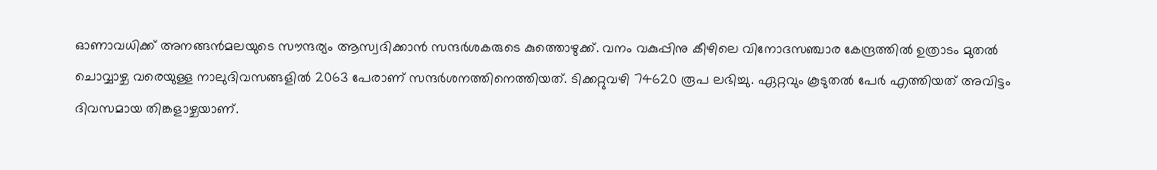ഓണാവധിക്ക് അനങ്ങൻമലയുടെ സൗന്ദര്യം ആസ്വദിക്കാൻ സന്ദർശകരുടെ കുത്തൊഴുക്ക്. വനം വകുപ്പിനു കീഴിലെ വിനോദസഞ്ചാര കേന്ദ്രത്തിൽ ഉത്രാടം മുതൽ ചൊവ്വാഴ്ച വരെയുള്ള നാലുദിവസങ്ങളിൽ 2063 പേരാണ് സന്ദർശനത്തിനെത്തിയത്. ടിക്കറ്റുവഴി 74620 രൂപ ലഭിച്ചു. ഏറ്റവും കൂടുതൽ പേർ എത്തിയത് അവിട്ടം ദിവസമായ തിങ്കളാഴ്ചയാണ്.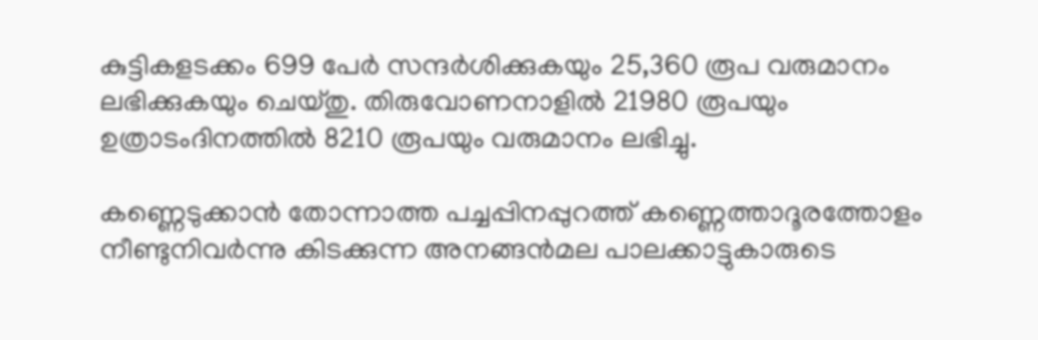കുട്ടികളടക്കം 699 പേർ സന്ദർശിക്കുകയും 25,360 രൂപ വരുമാനം ലഭിക്കുകയും ചെയ്തു. തിരുവോണനാളിൽ 21980 രൂപയും ഉത്രാടംദിനത്തിൽ 8210 രൂപയും വരുമാനം ലഭിച്ചു.

കണ്ണെടുക്കാൻ തോന്നാത്ത പച്ചപ്പിനപ്പുറത്ത് കണ്ണെത്താദൂരത്തോളം നീണ്ടുനിവർന്നു കിടക്കുന്ന അനങ്ങൻമല പാലക്കാട്ടുകാരുടെ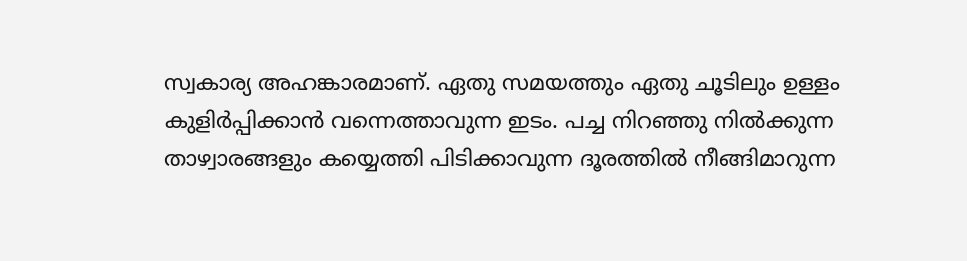സ്വകാര്യ അഹങ്കാരമാണ്. ഏതു സമയത്തും ഏതു ചൂടിലും ഉള്ളം കുളിർപ്പിക്കാൻ വന്നെത്താവുന്ന ഇടം. പച്ച നിറഞ്ഞു നിൽക്കുന്ന താഴ്വാരങ്ങളും കയ്യെത്തി പിടിക്കാവുന്ന ദൂരത്തിൽ നീങ്ങിമാറുന്ന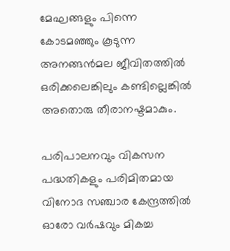മേഘങ്ങളും പിന്നെ കോടമഞ്ഞും കൂടുന്ന അനങ്ങൻമല ജീവിതത്തിൽ ഒരിക്കലെങ്കിലും കണ്ടില്ലെങ്കിൽ അതൊരു തീരാനഷ്ടമാകും.

പരിപാലനവും വികസന പദ്ധതികളും പരിമിതമായ വിനോദ സഞ്ചാര കേന്ദ്രത്തിൽ ഓരോ വർഷവും മികച്ച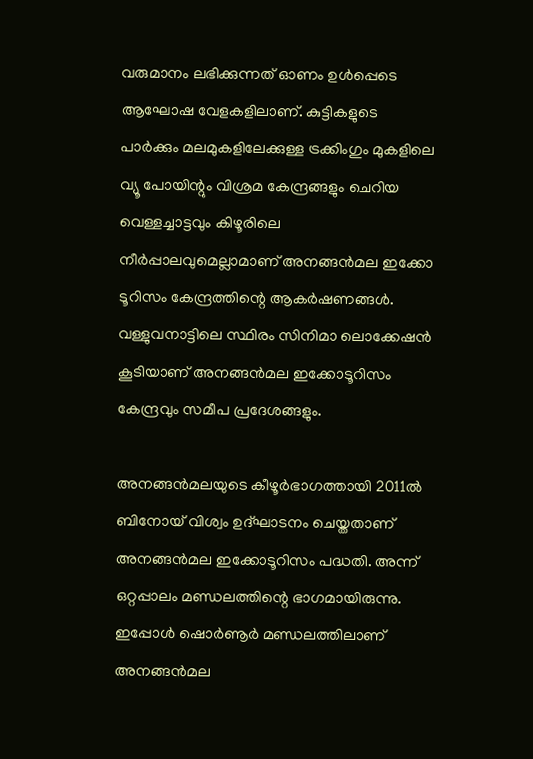വരുമാനം ലഭിക്കുന്നത് ഓണം ഉൾപ്പെടെ ആഘോഷ വേളകളിലാണ്. കുട്ടികളുടെ പാർക്കും മലമുകളിലേക്കുള്ള ട്രക്കിംഗും മുകളിലെ വ്യൂ പോയിന്റും വിശ്രമ കേന്ദ്രങ്ങളും ചെറിയ വെള്ളച്ചാട്ടവും കിഴൂരിലെ നീർപ്പാലവുമെല്ലാമാണ് അനങ്ങൻമല ഇക്കോ ടൂറിസം കേന്ദ്രത്തിന്റെ ആകർഷണങ്ങൾ. വള്ളുവനാട്ടിലെ സ്ഥിരം സിനിമാ ലൊക്കേഷൻ കൂടിയാണ് അനങ്ങൻമല ഇക്കോടൂറിസം കേന്ദ്രവും സമീപ പ്രദേശങ്ങളും.

അനങ്ങൻമലയുടെ കീഴൂർഭാഗത്തായി 2011ൽ ബിനോയ് വിശ്വം ഉദ്ഘാടനം ചെയ്തതാണ് അനങ്ങൻമല ഇക്കോടൂറിസം പദ്ധതി. അന്ന് ഒറ്റപ്പാലം മണ്ഡലത്തിന്റെ ഭാഗമായിരുന്നു. ഇപ്പോൾ ഷൊർണൂർ മണ്ഡലത്തിലാണ് അനങ്ങൻമല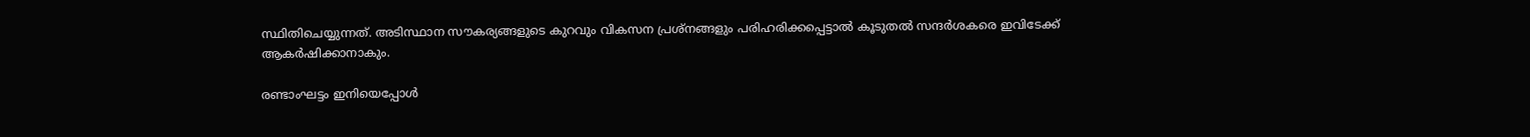സ്ഥിതിചെയ്യുന്നത്. അടിസ്ഥാന സൗകര്യങ്ങളുടെ കുറവും വികസന പ്രശ്നങ്ങളും പരിഹരിക്കപ്പെട്ടാൽ കൂടുതൽ സന്ദർശകരെ ഇവിടേക്ക് ആകർഷിക്കാനാകും.

രണ്ടാംഘട്ടം ഇനിയെപ്പോൾ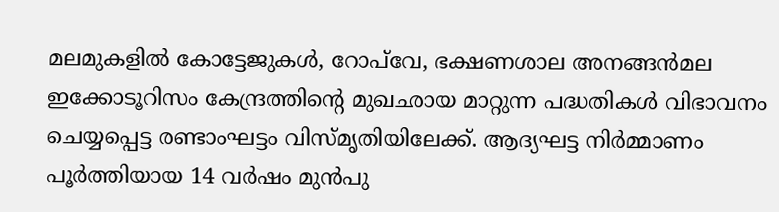മലമുകളിൽ കോട്ടേജുകൾ, റോപ്‌വേ, ഭക്ഷണശാല അനങ്ങൻമല ഇക്കോടൂറിസം കേന്ദ്രത്തിന്റെ മുഖഛായ മാറ്റുന്ന പദ്ധതികൾ വിഭാവനം ചെയ്യപ്പെട്ട രണ്ടാംഘട്ടം വിസ്മൃതിയിലേക്ക്. ആദ്യഘട്ട നിർമ്മാണം പൂർത്തിയായ 14 വർഷം മുൻപു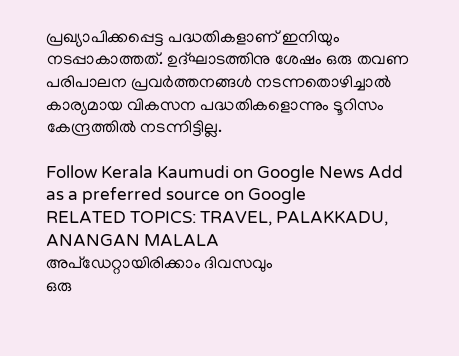പ്രഖ്യാപിക്കപ്പെട്ട പദ്ധതികളാണ് ഇനിയും നടപ്പാകാത്തത്. ഉദ്ഘാടത്തിനു ശേഷം ഒരു തവണ പരിപാലന പ്രവർത്തനങ്ങൾ നടന്നതൊഴിച്ചാൽ കാര്യമായ വികസന പദ്ധതികളൊന്നും ടൂറിസം കേന്ദ്രത്തിൽ നടന്നിട്ടില്ല.

Follow Kerala Kaumudi on Google News Add as a preferred source on Google
RELATED TOPICS: TRAVEL, PALAKKADU, ANANGAN MALALA
അപ്ഡേറ്റായിരിക്കാം ദിവസവും
ഒരു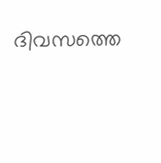ദിവസത്തെ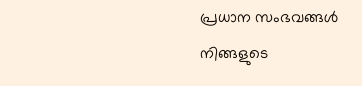പ്രധാന സംഭവങ്ങൾ നിങ്ങളുടെ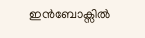ഇൻബോക്സിൽ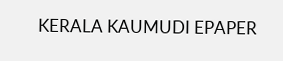KERALA KAUMUDI EPAPER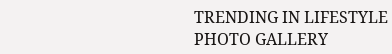TRENDING IN LIFESTYLE
PHOTO GALLERY